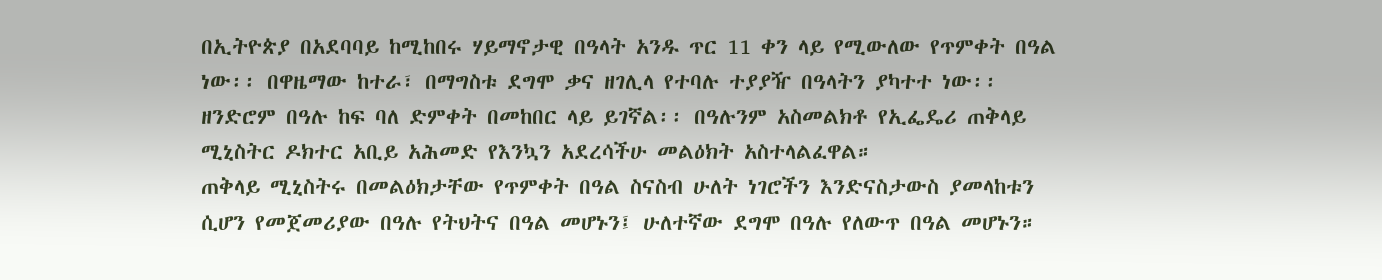በኢትዮጵያ በአደባባይ ከሚከበሩ ሃይማኖታዊ በዓላት አንዱ ጥር 11 ቀን ላይ የሚውለው የጥምቀት በዓል ነው፡፡ በዋዜማው ከተራ፣ በማግስቱ ደግሞ ቃና ዘገሊላ የተባሉ ተያያዥ በዓላትን ያካተተ ነው፡፡ ዘንድሮም በዓሉ ከፍ ባለ ድምቀት በመከበር ላይ ይገኛል፡፡ በዓሉንም አስመልክቶ የኢፌዴሪ ጠቅላይ ሚኒስትር ዶክተር አቢይ አሕመድ የእንኳን አደረሳችሁ መልዕክት አስተላልፈዋል።
ጠቅላይ ሚኒስትሩ በመልዕክታቸው የጥምቀት በዓል ስናስብ ሁለት ነገሮችን እንድናስታውስ ያመላከቱን ሲሆን የመጀመሪያው በዓሉ የትህትና በዓል መሆኑን፤ ሁለተኛው ደግሞ በዓሉ የለውጥ በዓል መሆኑን።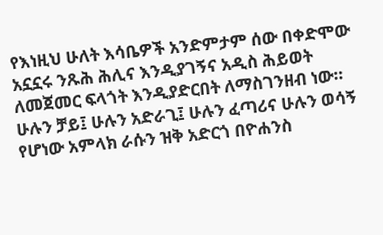የእነዚህ ሁለት እሳቤዎች አንድምታም ሰው በቀድሞው አኗኗሩ ንጹሕ ሕሊና እንዲያገኝና አዲስ ሕይወት ለመጀመር ፍላጎት እንዲያድርበት ለማስገንዘብ ነው።
ሁሉን ቻይ፤ ሁሉን አድራጊ፤ ሁሉን ፈጣሪና ሁሉን ወሳኝ የሆነው አምላክ ራሱን ዝቅ አድርጎ በዮሐንስ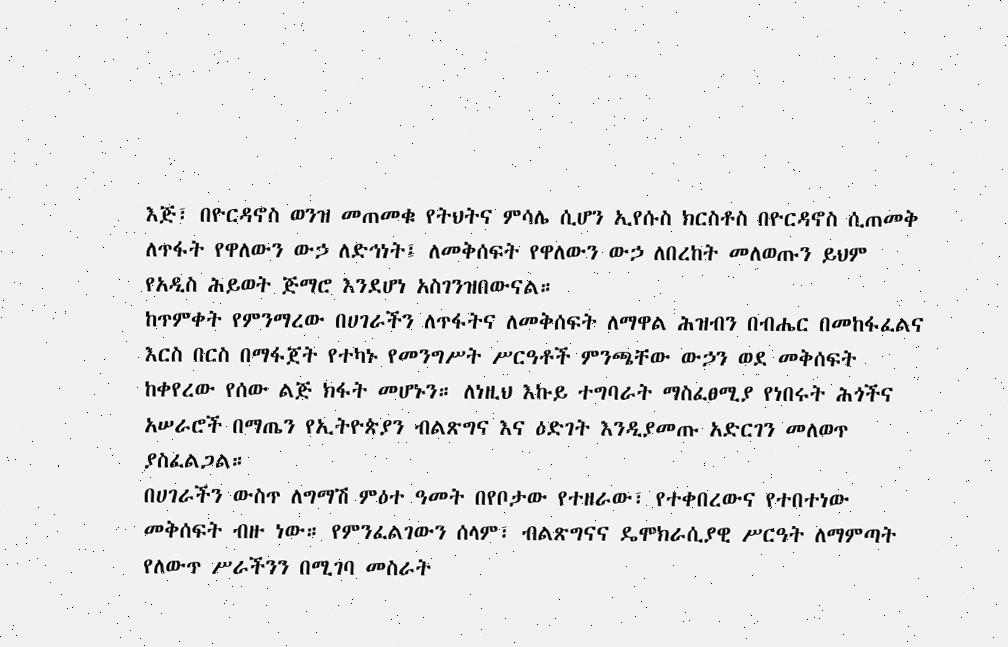እጅ፣ በዮርዳኖስ ወንዝ መጠመቁ የትህትና ምሳሌ ሲሆን ኢየሱስ ክርስቶስ በዮርዳኖስ ሲጠመቅ ለጥፋት የዋለውን ውኃ ለድኅነት፤ ለመቅሰፍት የዋለውን ውኃ ለበረከት መለወጡን ይህም የአዲስ ሕይወት ጅማሮ እንደሆነ አስገንዝበውናል።
ከጥምቀት የምንማረው በሀገራችን ለጥፋትና ለመቅሰፍት ለማዋል ሕዝብን በብሔር በመከፋፈልና እርስ በርስ በማፋጀት የተካኑ የመንግሥት ሥርዓቶች ምንጫቸው ውኃን ወደ መቅሰፍት ከቀየረው የሰው ልጅ ክፋት መሆኑን። ለነዚህ እኩይ ተግባራት ማስፈፀሚያ የነበሩት ሕጎችና አሠራሮች በማጤን የኢትዮጵያን ብልጽግና እና ዕድገት እንዲያመጡ አድርገን መለወጥ ያስፈልጋል።
በሀገራችን ውስጥ ለግማሽ ምዕተ ዓመት በየቦታው የተዘራው፣ የተቀበረውና የተበተነው መቅሰፍት ብዙ ነው። የምንፈልገውን ሰላም፣ ብልጽግናና ዴሞክራሲያዊ ሥርዓት ለማምጣት የለውጥ ሥራችንን በሚገባ መስራት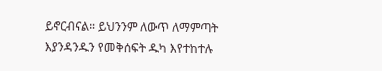ይኖርብናል። ይህንንም ለውጥ ለማምጣት እያንዳንዱን የመቅሰፍት ዱካ እየተከተሉ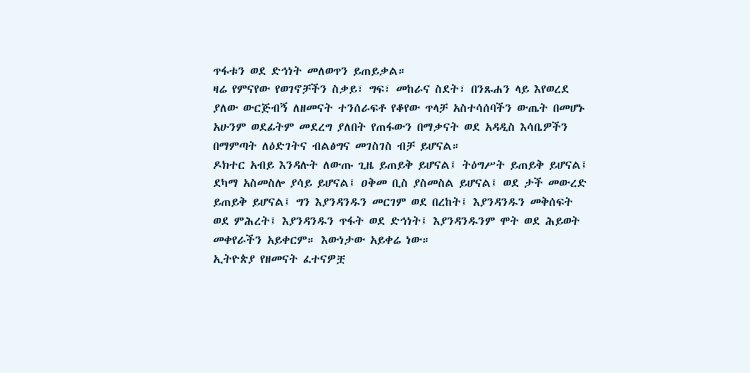ጥፋቱን ወደ ድኅነት መለወጥን ይጠይቃል።
ዛሬ የምናየው የወገኖቻችን ስቃይ፣ ግፍ፣ መከራና ስደት፣ በንጹሐን ላይ እየወረደ ያለው ውርጅብኝ ለዘመናት ተንሰራፍቶ የቆየው ጥላቻ አስተሳሰባችን ውጤት በመሆኑ አሁንም ወደፊትም መደረግ ያለበት የጠፋውን በማቃናት ወደ አዳዲስ እሳቤዎችን በማምጣት ለዕድገትና ብልፅግና መገስገስ ብቻ ይሆናል።
ዶክተር አብይ እንዳሉት ለውጡ ጊዜ ይጠይቅ ይሆናል፤ ትዕግሥት ይጠይቅ ይሆናል፤ ደካማ አስመስሎ ያሳይ ይሆናል፤ ዐቅመ ቢስ ያስመስል ይሆናል፤ ወደ ታች መውረድ ይጠይቅ ይሆናል፤ ግን እያንዳንዱን መርገም ወደ በረከት፤ እያንዳንዱን መቅሰፍት ወደ ምሕረት፤ እያንዳንዱን ጥፋት ወደ ድኅነት፤ እያንዳንዱንም ሞት ወደ ሕይወት መቀየራችን አይቀርም። እውነታው አይቀሬ ነው።
ኢትዮጵያ የዘመናት ፈተናዎቿ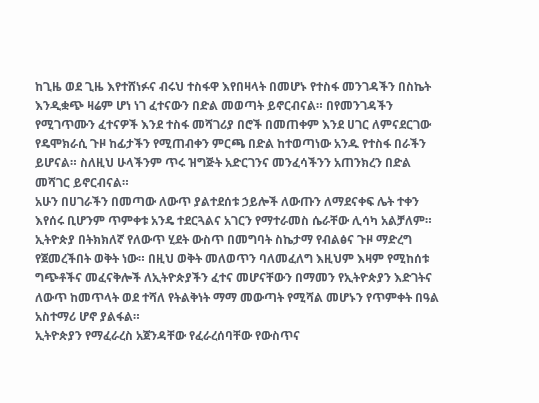ከጊዜ ወደ ጊዜ እየተሸነፉና ብሩህ ተስፋዋ እየበዛላት በመሆኑ የተስፋ መንገዳችን በስኬት እንዲቋጭ ዛሬም ሆነ ነገ ፈተናውን በድል መወጣት ይኖርብናል። በየመንገዳችን የሚገጥሙን ፈተናዎች እንደ ተስፋ መሻገሪያ በሮች በመጠቀም እንደ ሀገር ለምናደርገው የዴሞክራሲ ጉዞ ከፊታችን የሚጠብቀን ምርጫ በድል ከተወጣነው አንዱ የተስፋ በራችን ይሆናል። ስለዚህ ሁላችንም ጥሩ ዝግጅት አድርገንና መንፈሳችንን አጠንክረን በድል መሻገር ይኖርብናል።
አሁን በሀገራችን በመጣው ለውጥ ያልተደሰቱ ኃይሎች ለውጡን ለማደናቀፍ ሌት ተቀን እየሰሩ ቢሆንም ጥምቀቱ አንዴ ተደርጓልና አገርን የማተራመስ ሴራቸው ሊሳካ አልቻለም። ኢትዮጵያ በትክክለኛ የለውጥ ሂደት ውስጥ በመግባት ስኬታማ የብልፅና ጉዞ ማድረግ የጀመረችበት ወቅት ነው። በዚህ ወቅት መለወጥን ባለመፈለግ እዚህም እዛም የሚከሰቱ ግጭቶችና መፈናቅሎች ለኢትዮጵያችን ፈተና መሆናቸውን በማመን የኢትዮጵያን እድገትና ለውጥ ከመጥላት ወደ ተሻለ የትልቅነት ማማ መውጣት የሚሻል መሆኑን የጥምቀት በዓል አስተማሪ ሆኖ ያልፋል።
ኢትዮጵያን የማፈራረስ አጀንዳቸው የፈራረሰባቸው የውስጥና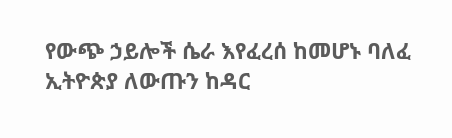የውጭ ኃይሎች ሴራ እየፈረሰ ከመሆኑ ባለፈ ኢትዮጵያ ለውጡን ከዳር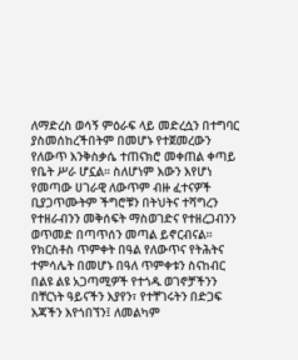ለማድረስ ወሳኝ ምዕራፍ ላይ መድረሷን በተግባር ያስመሰከረችበትም በመሆኑ የተጀመረውን የለውጥ እንቅስቃሴ ተጠናክሮ መቀጠል ቀጣይ የቤት ሥራ ሆኗል። ስለሆነም እውን እየሆነ የመጣው ሀገራዊ ለውጥም ብዙ ፈተናዎች ቢያጋጥሙትም ችግሮቹን በትህትና ተሻግረን የተዘራብንን መቅሰፍት ማስወገድና የተዘረጋብንን ወጥመድ በጣጥሰን መጣል ይኖርብናል።
የክርስቶስ ጥምቀት በዓል የለውጥና የትሕትና ተምሳሌት በመሆኑ በዓለ ጥምቀቱን ስናከብር በልዩ ልዩ አጋጣሚዎች የተጎዱ ወገኖቻችንን በቸርነት ዓይናችን እያየን፣ የተቸገሩትን በድጋፍ እጃችን እየጎበኘን፤ ለመልካም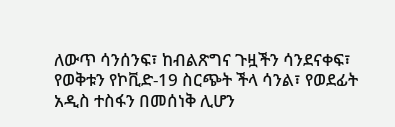ለውጥ ሳንሰንፍ፣ ከብልጽግና ጉዟችን ሳንደናቀፍ፣ የወቅቱን የኮቪድ-19 ስርጭት ችላ ሳንል፣ የወደፊት አዲስ ተስፋን በመሰነቅ ሊሆን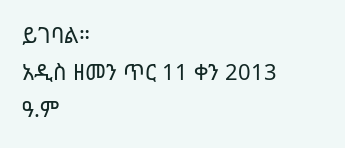ይገባል።
አዲስ ዘመን ጥር 11 ቀን 2013 ዓ.ም